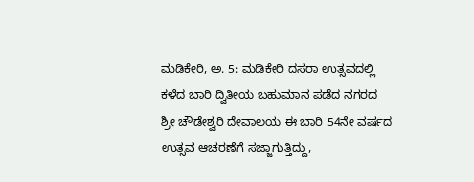ಮಡಿಕೇರಿ, ಅ. 5: ಮಡಿಕೇರಿ ದಸರಾ ಉತ್ಸವದಲ್ಲಿ ಕಳೆದ ಬಾರಿ ದ್ವಿತೀಯ ಬಹುಮಾನ ಪಡೆದ ನಗರದ ಶ್ರೀ ಚೌಡೇಶ್ವರಿ ದೇವಾಲಯ ಈ ಬಾರಿ 54ನೇ ವರ್ಷದ ಉತ್ಸವ ಆಚರಣೆಗೆ ಸಜ್ಜಾಗುತ್ತಿದ್ದು,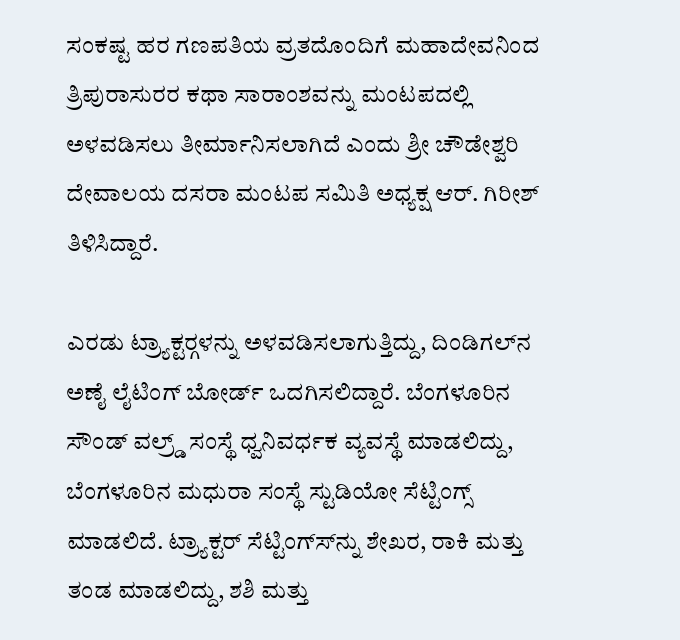ಸಂಕಷ್ಟ ಹರ ಗಣಪತಿಯ ವ್ರತದೊಂದಿಗೆ ಮಹಾದೇವನಿಂದ ತ್ರಿಪುರಾಸುರರ ಕಥಾ ಸಾರಾಂಶವನ್ನು ಮಂಟಪದಲ್ಲಿ ಅಳವಡಿಸಲು ತೀರ್ಮಾನಿಸಲಾಗಿದೆ ಎಂದು ಶ್ರೀ ಚೌಡೇಶ್ವರಿ ದೇವಾಲಯ ದಸರಾ ಮಂಟಪ ಸಮಿತಿ ಅಧ್ಯಕ್ಷ ಆರ್. ಗಿರೀಶ್ ತಿಳಿಸಿದ್ದಾರೆ.

ಎರಡು ಟ್ರ್ಯಾಕ್ಟರ್‍ಗಳನ್ನು ಅಳವಡಿಸಲಾಗುತ್ತಿದ್ದು, ದಿಂಡಿಗಲ್‍ನ ಅಣೈ ಲೈಟಿಂಗ್ ಬೋರ್ಡ್ ಒದಗಿಸಲಿದ್ದಾರೆ. ಬೆಂಗಳೂರಿನ ಸೌಂಡ್ ವಲ್ರ್ಡ್ ಸಂಸ್ಥೆ ಧ್ವನಿವರ್ಧಕ ವ್ಯವಸ್ಥೆ ಮಾಡಲಿದ್ದು, ಬೆಂಗಳೂರಿನ ಮಧುರಾ ಸಂಸ್ಥೆ ಸ್ಟುಡಿಯೋ ಸೆಟ್ಟಿಂಗ್ಸ್ ಮಾಡಲಿದೆ. ಟ್ರ್ಯಾಕ್ಟರ್ ಸೆಟ್ಟಿಂಗ್ಸ್‍ನ್ನು ಶೇಖರ, ರಾಕಿ ಮತ್ತು ತಂಡ ಮಾಡಲಿದ್ದು, ಶಶಿ ಮತ್ತು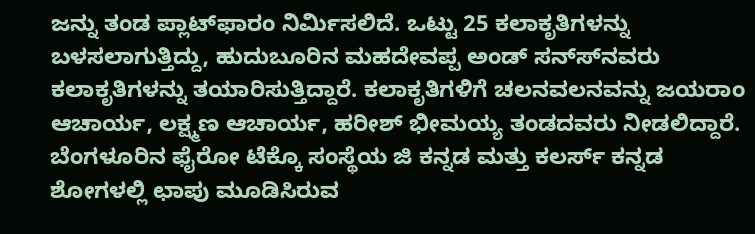ಜನ್ನು ತಂಡ ಪ್ಲಾಟ್‍ಫಾರಂ ನಿರ್ಮಿಸಲಿದೆ. ಒಟ್ಟು 25 ಕಲಾಕೃತಿಗಳನ್ನು ಬಳಸಲಾಗುತ್ತಿದ್ದು, ಹುದುಬೂರಿನ ಮಹದೇವಪ್ಪ ಅಂಡ್ ಸನ್ಸ್‍ನವರು ಕಲಾಕೃತಿಗಳನ್ನು ತಯಾರಿಸುತ್ತಿದ್ದಾರೆ. ಕಲಾಕೃತಿಗಳಿಗೆ ಚಲನವಲನವನ್ನು ಜಯರಾಂ ಆಚಾರ್ಯ, ಲಕ್ಷ್ಮಣ ಆಚಾರ್ಯ, ಹರೀಶ್ ಭೀಮಯ್ಯ ತಂಡದವರು ನೀಡಲಿದ್ದಾರೆ. ಬೆಂಗಳೂರಿನ ಫೈರೋ ಟೆಕ್ಕೊ ಸಂಸ್ಥೆಯ ಜಿ ಕನ್ನಡ ಮತ್ತು ಕಲರ್ಸ್ ಕನ್ನಡ ಶೋಗಳಲ್ಲಿ ಛಾಪು ಮೂಡಿಸಿರುವ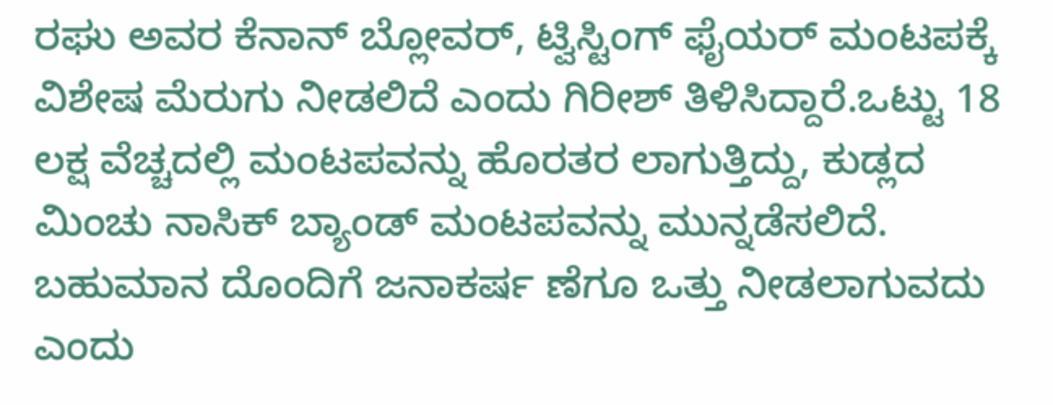ರಘು ಅವರ ಕೆನಾನ್ ಬ್ಲೋವರ್, ಟ್ವಿಸ್ಟಿಂಗ್ ಫೈಯರ್ ಮಂಟಪಕ್ಕೆ ವಿಶೇಷ ಮೆರುಗು ನೀಡಲಿದೆ ಎಂದು ಗಿರೀಶ್ ತಿಳಿಸಿದ್ದಾರೆ.ಒಟ್ಟು 18 ಲಕ್ಷ ವೆಚ್ಚದಲ್ಲಿ ಮಂಟಪವನ್ನು ಹೊರತರ ಲಾಗುತ್ತಿದ್ದು, ಕುಡ್ಲದ ಮಿಂಚು ನಾಸಿಕ್ ಬ್ಯಾಂಡ್ ಮಂಟಪವನ್ನು ಮುನ್ನಡೆಸಲಿದೆ. ಬಹುಮಾನ ದೊಂದಿಗೆ ಜನಾಕರ್ಷ ಣೆಗೂ ಒತ್ತು ನೀಡಲಾಗುವದು ಎಂದು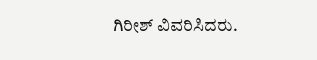ಗಿರೀಶ್ ವಿವರಿಸಿದರು.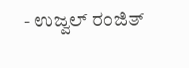- ಉಜ್ವಲ್ ರಂಜಿತ್